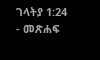ገላትያ 1:24 - መጽሐፍ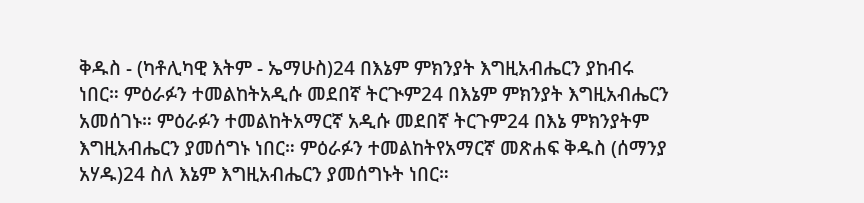ቅዱስ - (ካቶሊካዊ እትም - ኤማሁስ)24 በእኔም ምክንያት እግዚአብሔርን ያከብሩ ነበር። ምዕራፉን ተመልከትአዲሱ መደበኛ ትርጒም24 በእኔም ምክንያት እግዚአብሔርን አመሰገኑ። ምዕራፉን ተመልከትአማርኛ አዲሱ መደበኛ ትርጉም24 በእኔ ምክንያትም እግዚአብሔርን ያመሰግኑ ነበር። ምዕራፉን ተመልከትየአማርኛ መጽሐፍ ቅዱስ (ሰማንያ አሃዱ)24 ስለ እኔም እግዚአብሔርን ያመሰግኑት ነበር።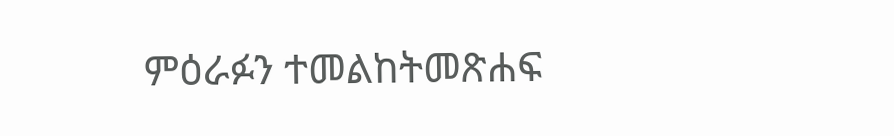ምዕራፉን ተመልከትመጽሐፍ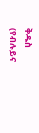ቅዱስ (የብሉይና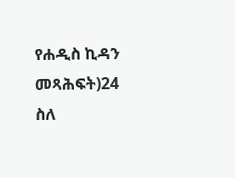የሐዲስ ኪዳን መጻሕፍት)24 ስለ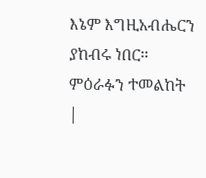እኔም እግዚአብሔርን ያከብሩ ነበር። ምዕራፉን ተመልከት |